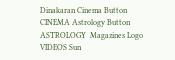Dinakaran Cinema Button CINEMA Astrology Button ASTROLOGY  Magazines Logo VIDEOS Sun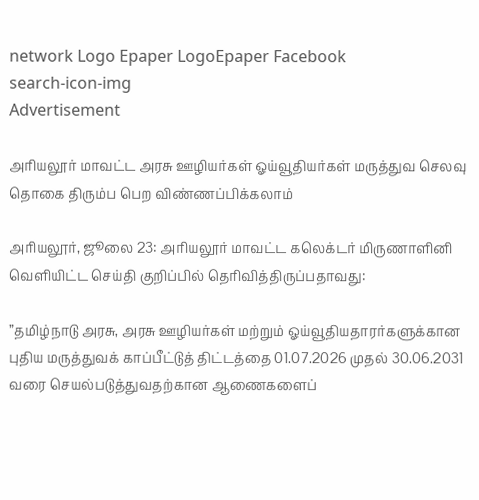network Logo Epaper LogoEpaper Facebook
search-icon-img
Advertisement

அரியலூர் மாவட்ட அரசு ஊழியர்கள் ஓய்வூதியர்கள் மருத்துவ செலவு தொகை திரும்ப பெற விண்ணப்பிக்கலாம்

அரியலூர், ஜூலை 23: அரியலூர் மாவட்ட கலெக்டர் மிருணாளினி வெளியிட்ட செய்தி குறிப்பில் தெரிவித்திருப்பதாவது:

”தமிழ்நாடு அரசு, அரசு ஊழியர்கள் மற்றும் ஓய்வூதியதாரர்களுக்கான புதிய மருத்துவக் காப்பீட்டுத் திட்டத்தை 01.07.2026 முதல் 30.06.2031 வரை செயல்படுத்துவதற்கான ஆணைகளைப்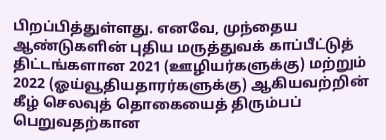பிறப்பித்துள்ளது. எனவே, முந்தைய ஆண்டுகளின் புதிய மருத்துவக் காப்பீட்டுத் திட்டங்களான 2021 (ஊழியர்களுக்கு) மற்றும் 2022 (ஓய்வூதியதாரர்களுக்கு) ஆகியவற்றின் கீழ் செலவுத் தொகையைத் திரும்பப் பெறுவதற்கான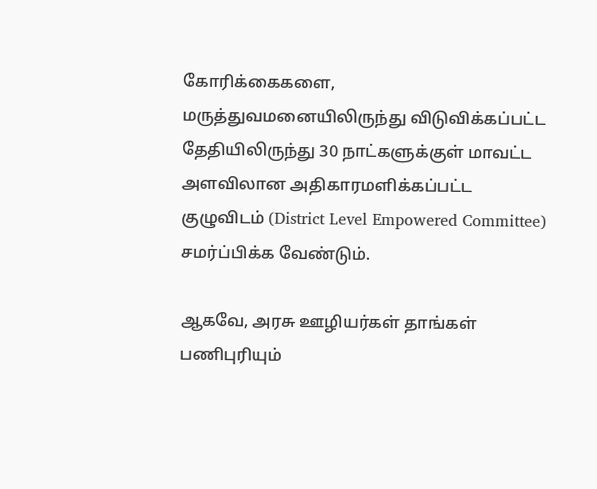கோரிக்கைகளை, மருத்துவமனையிலிருந்து விடுவிக்கப்பட்ட தேதியிலிருந்து 30 நாட்களுக்குள் மாவட்ட அளவிலான அதிகாரமளிக்கப்பட்ட குழுவிடம் (District Level Empowered Committee) சமர்ப்பிக்க வேண்டும்.

ஆகவே, அரசு ஊழியர்கள் தாங்கள் பணிபுரியும்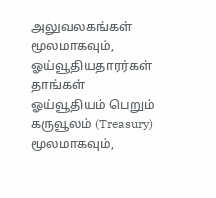அலுவலகங்கள் மூலமாகவும், ஓய்வூதியதாரர்கள் தாங்கள் ஓய்வூதியம் பெறும் கருவூலம் (Treasury) மூலமாகவும்,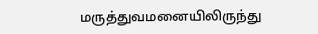மருத்துவமனையிலிருந்து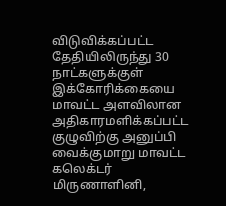விடுவிக்கப்பட்ட தேதியிலிருந்து 30 நாட்களுக்குள் இக்கோரிக்கையை மாவட்ட அளவிலான அதிகாரமளிக்கப்பட்ட குழுவிற்கு அனுப்பி வைக்குமாறு மாவட்ட கலெக்டர் மிருணாளினி,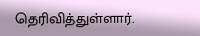தெரிவித்துள்ளார்.